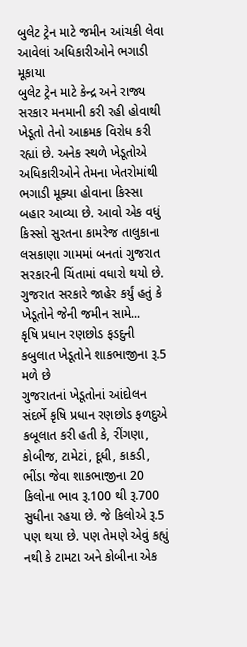બુલેટ ટ્રેન માટે જમીન આંચકી લેવા આવેલાં અધિકારીઓને ભગાડી મૂકાયા
બુલેટ ટ્રેન માટે કેન્દ્ર અને રાજ્ય સરકાર મનમાની કરી રહી હોવાથી ખેડૂતો તેનો આક્રમક વિરોધ કરી રહ્યાં છે. અનેક સ્થળે ખેડૂતોએ અધિકારીઓને તેમના ખેતરોમાંથી ભગાડી મૂક્યા હોવાના કિસ્સા બહાર આવ્યા છે. આવો એક વધું કિસ્સો સુરતના કામરેજ તાલુકાના લસકાણા ગામમાં બનતાં ગુજરાત સરકારની ચિંતામાં વધારો થયો છે. ગુજરાત સરકારે જાહેર કર્યું હતું કે ખેડૂતોને જેની જમીન સામે...
કૃષિ પ્રધાન રણછોડ ફડદુની કબુલાત ખેડૂતોને શાકભાજીના રૂ.5 મળે છે
ગુજરાતનાં ખેડૂતોનાં આંદોલન સંદર્ભે કૃષિ પ્રધાન રણછોડ ફળદુએ કબૂલાત કરી હતી કે, રીંગણા, કોબીજ, ટામેટાં, દૂધી, કાકડી, ભીંડા જેવા શાકભાજીના 20 કિલોના ભાવ રૂ.100 થી રૂ.700 સુધીના રહયા છે. જે કિલોએ રૂ.5 પણ થયા છે. પણ તેમણે એવું કહ્યું નથી કે ટામટા અને કોબીના એક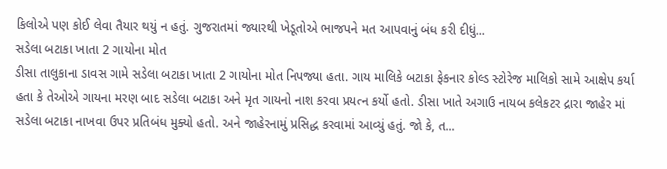કિલોએ પણ કોઈ લેવા તૈયાર થયું ન હતું. ગુજરાતમાં જ્યારથી ખેડૂતોએ ભાજપને મત આપવાનું બંધ કરી દીધું...
સડેલા બટાકા ખાતા 2 ગાયોના મોત
ડીસા તાલુકાના ડાવસ ગામે સડેલા બટાકા ખાતા 2 ગાયોના મોત નિપજ્યા હતા. ગાય માલિકે બટાકા ફેકનાર કોલ્ડ સ્ટોરેજ માલિકો સામે આક્ષેપ કર્યા હતા કે તેઓએ ગાયના મરણ બાદ સડેલા બટાકા અને મૃત ગાયનો નાશ કરવા પ્રયત્ન કર્યો હતો. ડીસા ખાતે અગાઉ નાયબ કલેકટર દ્રારા જાહેર માં સડેલા બટાકા નાખવા ઉપર પ્રતિબંધ મુક્યો હતો. અને જાહેરનામું પ્રસિદ્ધ કરવામાં આવ્યું હતું. જો કે, ત...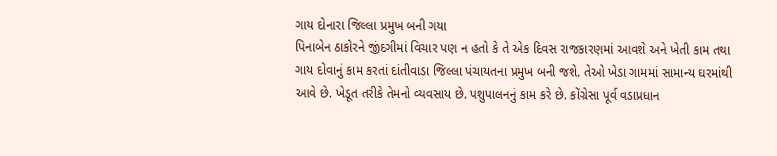ગાય દોનારા જિલ્લા પ્રમુખ બની ગયા
પિનાબેન ઠાકોરને જીંદગીમાં વિચાર પણ ન હતો કે તે એક દિવસ રાજકારણમાં આવશે અને ખેતી કામ તથા ગાય દોવાનું કામ કરતાં દાંતીવાડા જિલ્લા પંચાયતના પ્રમુખ બની જશે. તેઓ ખેડા ગામમાં સામાન્ય ઘરમાંથી આવે છે. ખેડૂત તરીકે તેમનો વ્યવસાય છે. પશુપાલનનું કામ કરે છે. કોંગ્રેસા પૂર્વ વડાપ્રધાન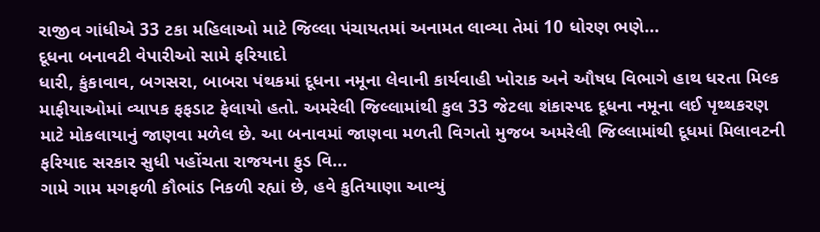રાજીવ ગાંધીએ 33 ટકા મહિલાઓ માટે જિલ્લા પંચાયતમાં અનામત લાવ્યા તેમાં 10 ધોરણ ભણે...
દૂધના બનાવટી વેપારીઓ સામે ફરિયાદો
ધારી, કુંકાવાવ, બગસરા, બાબરા પંથકમાં દૂધના નમૂના લેવાની કાર્યવાહી ખોરાક અને ઔષધ વિભાગે હાથ ધરતા મિલ્ક માફીયાઓમાં વ્યાપક ફફડાટ ફેલાયો હતો. અમરેલી જિલ્લામાંથી કુલ 33 જેટલા શંકાસ્પદ દૂધના નમૂના લઈ પૃથ્થકરણ માટે મોકલાયાનું જાણવા મળેલ છે. આ બનાવમાં જાણવા મળતી વિગતો મુજબ અમરેલી જિલ્લામાંથી દૂધમાં મિલાવટની ફરિયાદ સરકાર સુધી પહોંચતા રાજયના ફુડ વિ...
ગામે ગામ મગફળી કૌભાંડ નિકળી રહ્યાં છે, હવે કુતિયાણા આવ્યું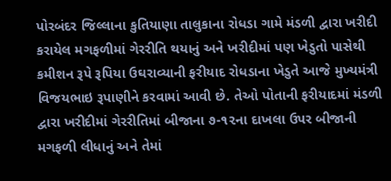પોરબંદર જિલ્લાના કુતિયાણા તાલુકાના રોધડા ગામે મંડળી દ્વારા ખરીદી કરાયેલ મગફળીમાં ગેરરીતિ થયાનું અને ખરીદીમાં પણ ખેડુતો પાસેથી કમીશન રૂપે રૂપિયા ઉઘરાવ્યાની ફરીયાદ રોધડાના ખેડુતે આજે મુખ્યમંત્રી વિજયભાઇ રૂપાણીને કરવામાં આવી છે. તેઓ પોતાની ફરીયાદમાં મંડળી દ્વારા ખરીદીમાં ગેરરીતિમાં બીજાના ૭-૧૨ના દાખલા ઉપર બીજાની મગફળી લીધાનું અને તેમાં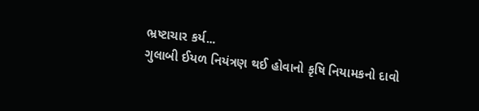ભ્રષ્ટાચાર કર્ય...
ગુલાબી ઈયળ નિયંત્રણ થઈ હોવાનો કૃષિ નિયામકનો દાવો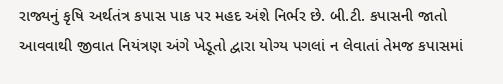રાજ્યનું કૃષિ અર્થતંત્ર કપાસ પાક પર મહદ અંશે નિર્ભર છે. બી.ટી. કપાસની જાતો આવવાથી જીવાત નિયંત્રણ અંગે ખેડૂતો દ્વારા યોગ્ય પગલાં ન લેવાતાં તેમજ કપાસમાં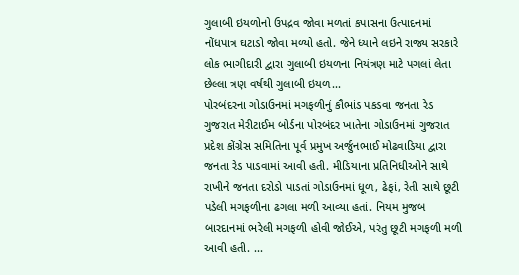ગુલાબી ઇયળોનો ઉપદ્રવ જોવા મળતાં કપાસના ઉત્પાદનમાં નોંધપાત્ર ઘટાડો જોવા મળ્યો હતો. જેને ધ્યાને લઇને રાજ્ય સરકારે લોક ભાગીદારી દ્વારા ગુલાબી ઇયળના નિયંત્રણ માટે પગલાં લેતા છેલ્લા ત્રણ વર્ષથી ગુલાબી ઇયળ...
પોરબંદરના ગોડાઉનમાં મગફળીનું કૌભાંડ પકડવા જનતા રેડ
ગુજરાત મેરીટાઈમ બોર્ડના પોરબંદર ખાતેના ગોડાઉનમાં ગુજરાત પ્રદેશ કોંગ્રેસ સમિતિના પૂર્વ પ્રમુખ અર્જુનભાઈ મોઢવાડિયા દ્વારા જનતા રેડ પાડવામાં આવી હતી. મીડિયાના પ્રતિનિધીઓને સાથે રાખીને જનતા દરોડો પાડતાં ગોડાઉનમાં ધૂળ, ઢેફાં, રેતી સાથે છૂટી પડેલી મગફળીના ઢગલા મળી આવ્યા હતાં. નિયમ મુજબ બારદાનમાં ભરેલી મગફળી હોવી જોઈએ, પરંતુ છૂટી મગફળી મળી આવી હતી. ...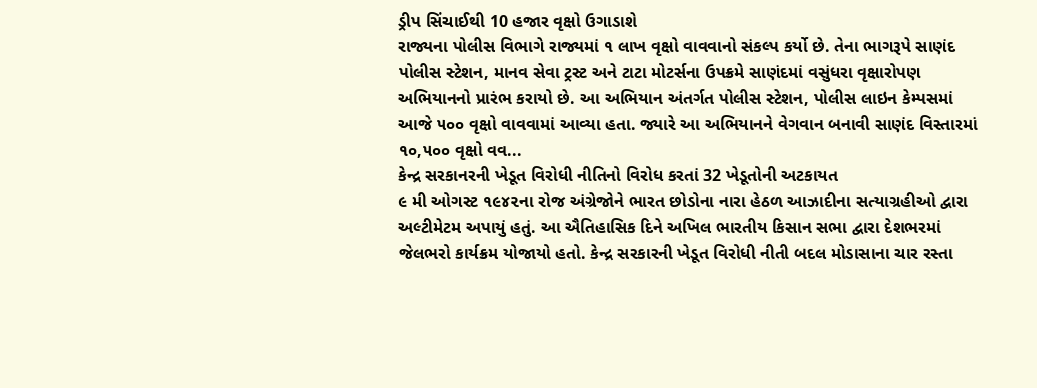ડ્રીપ સિંચાઈથી 10 હજાર વૃક્ષો ઉગાડાશે
રાજ્યના પોલીસ વિભાગે રાજ્યમાં ૧ લાખ વૃક્ષો વાવવાનો સંકલ્પ કર્યો છે. તેના ભાગરૂપે સાણંદ પોલીસ સ્ટેશન, માનવ સેવા ટ્રસ્ટ અને ટાટા મોટર્સના ઉપક્રમે સાણંદમાં વસુંધરા વૃક્ષારોપણ અભિયાનનો પ્રારંભ કરાયો છે. આ અભિયાન અંતર્ગત પોલીસ સ્ટેશન, પોલીસ લાઇન કેમ્પસમાં આજે ૫૦૦ વૃક્ષો વાવવામાં આવ્યા હતા. જ્યારે આ અભિયાનને વેગવાન બનાવી સાણંદ વિસ્તારમાં ૧૦,૫૦૦ વૃક્ષો વવ...
કેન્દ્ર સરકાનરની ખેડૂત વિરોધી નીતિનો વિરોધ કરતાં 32 ખેડૂતોની અટકાયત
૯ મી ઓગસ્ટ ૧૯૪૨ના રોજ અંગ્રેજોને ભારત છોડોના નારા હેઠળ આઝાદીના સત્યાગ્રહીઓ દ્વારા અલ્ટીમેટમ અપાયું હતું. આ ઐતિહાસિક દિને અખિલ ભારતીય કિસાન સભા દ્વારા દેશભરમાં જેલભરો કાર્યક્રમ યોજાયો હતો. કેન્દ્ર સરકારની ખેડૂત વિરોધી નીતી બદલ મોડાસાના ચાર રસ્તા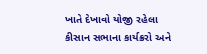ખાતે દેખાવો યોજી રહેલા કીસાન સભાના કાર્યક્રરો અને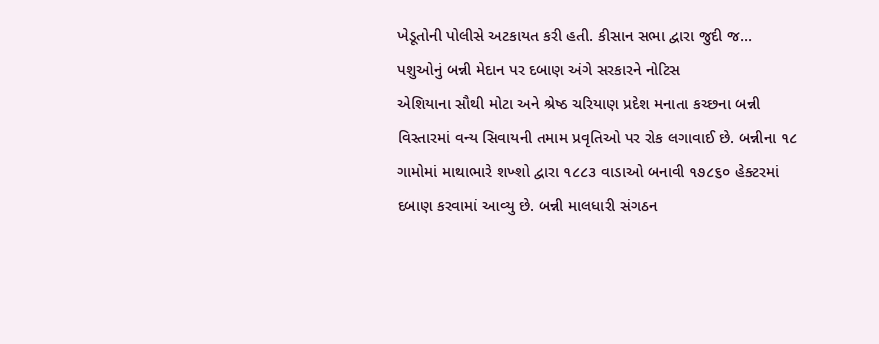ખેડૂતોની પોલીસે અટકાયત કરી હતી. કીસાન સભા દ્વારા જુદી જ...
પશુઓનું બન્ની મેદાન પર દબાણ અંગે સરકારને નોટિસ
એશિયાના સૌથી મોટા અને શ્રેષ્ઠ ચરિયાણ પ્રદેશ મનાતા કચ્છના બન્ની વિસ્તારમાં વન્ય સિવાયની તમામ પ્રવૃતિઓ પર રોક લગાવાઈ છે. બન્નીના ૧૮ ગામોમાં માથાભારે શખ્શો દ્વારા ૧૮૮૩ વાડાઓ બનાવી ૧૭૮૬૦ હેક્ટરમાં દબાણ કરવામાં આવ્યુ છે. બન્ની માલધારી સંગઠન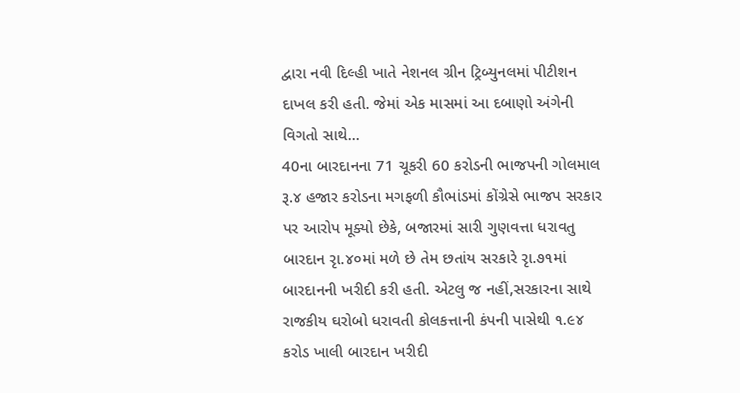દ્વારા નવી દિલ્હી ખાતે નેશનલ ગ્રીન ટ્રિબ્યુનલમાં પીટીશન દાખલ કરી હતી. જેમાં એક માસમાં આ દબાણો અંગેની વિગતો સાથે...
40ના બારદાનના 71 ચૂકરી 60 કરોડની ભાજપની ગોલમાલ
રૂ.૪ હજાર કરોડના મગફળી કૌભાંડમાં કોંગ્રેસે ભાજપ સરકાર પર આરોપ મૂક્યો છેકે, બજારમાં સારી ગુણવત્તા ધરાવતુ બારદાન રૃા.૪૦માં મળે છે તેમ છતાંય સરકારે રૃા.૭૧માં બારદાનની ખરીદી કરી હતી. એટલુ જ નહીં,સરકારના સાથે રાજકીય ઘરોબો ધરાવતી કોલકત્તાની કંપની પાસેથી ૧.૯૪ કરોડ ખાલી બારદાન ખરીદી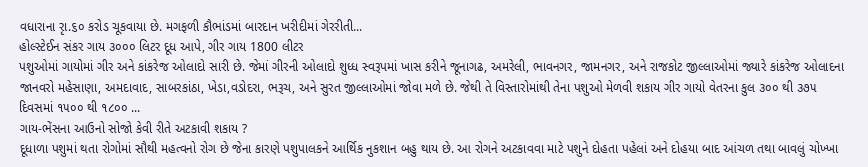વધારાના રૃા.૬૦ કરોડ ચૂકવાયા છે. મગફળી કૌભાંડમાં બારદાન ખરીદીમાં ગેરરીતી...
હોલ્સ્ટેઈન સંકર ગાય ૩૦૦૦ લિટર દૂધ આપે, ગીર ગાય 1800 લીટર
પશુઓમાં ગાયોમાં ગીર અને કાંકરેજ ઓલાદો સારી છે. જેમાં ગીરની ઓલાદો શુધ્ધ સ્વરૂપમાં ખાસ કરીને જૂનાગઢ, અમરેલી, ભાવનગર, જામનગર, અને રાજકોટ જીલ્લાઓમાં જ્યારે કાંકરેજ ઓલાદના જાનવરો મહેસાણા, અમદાવાદ, સાબરકાંઠા, ખેડા,વડોદરા, ભરૂચ, અને સુરત જીલ્લાઓમાં જોવા મળે છે. જેથી તે વિસ્તારોમાંથી તેના પશુઓ મેળવી શકાય ગીર ગાયો વેતરના કુલ ૩૦૦ થી ૩૭૫ દિવસમાં ૧૫૦૦ થી ૧૮૦૦ ...
ગાય-ભેંસના આઉનો સોજો કેવી રીતે અટકાવી શકાય ?
દૂધાળા પશુમાં થતા રોગોમાં સૌથી મહત્વનો રોગ છે જેના કારણે પશુપાલકને આર્થિક નુકશાન બહુ થાય છે. આ રોગને અટકાવવા માટે પશુને દોહતા પહેલાં અને દોહયા બાદ આંચળ તથા બાવલું ચોખ્ખા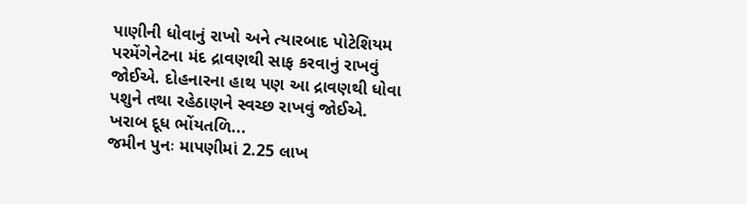પાણીની ધોવાનું રાખો અને ત્યારબાદ પોટેશિયમ પરમેંગેનેટના મંદ દ્રાવણથી સાફ કરવાનું રાખવું જોઈએ. દોહનારના હાથ પણ આ દ્રાવણથી ધોવા પશુને તથા રહેઠાણને સ્વચ્છ રાખવું જોઈએ. ખરાબ દૂધ ભોંયતળિ...
જમીન પુનઃ માપણીમાં 2.25 લાખ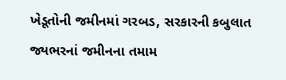ખેડૂતોની જમીનમાં ગરબડ, સરકારની કબુલાત
જ્યભરનાં જમીનના તમામ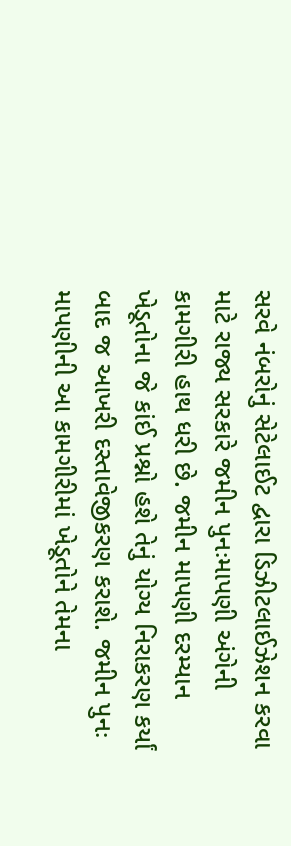સરવે નંબરોનું સેટેલાઈટ દ્વારા ડિઝીટલાઈઝેશન કરવા માટે રાજ્ય સરકારે જમીન પુનઃમાપણી અંગેની કામગીરી હાથ ધરી છે. જમીન માપણી દરમ્યાન ખેડૂતોના જે કાંઈ પ્રશ્નો હશે તેનું યોગ્ય નિરાકરણ કર્યાં બાદ જ આખરી દસ્તાવેજીકરણ કરાશે. જમીન પુનઃ માપણીની આ કામગીરીમાં ખેડૂતોને તેમના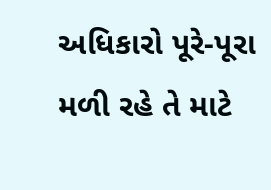અધિકારો પૂરે-પૂરા મળી રહે તે માટે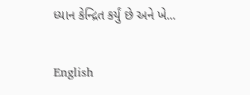ધ્યાન કેન્દ્રિત કર્યું છે અને ખે...

English